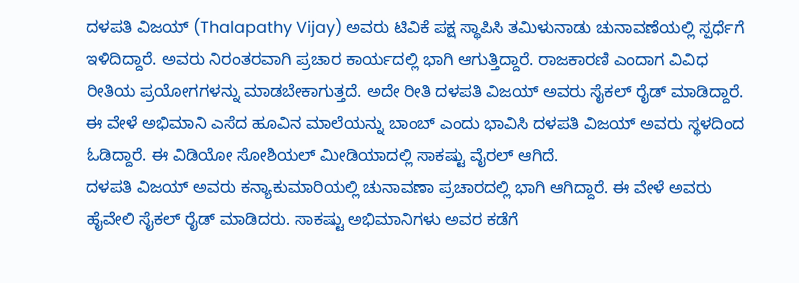ದಳಪತಿ ವಿಜಯ್ (Thalapathy Vijay) ಅವರು ಟಿವಿಕೆ ಪಕ್ಷ ಸ್ಥಾಪಿಸಿ ತಮಿಳುನಾಡು ಚುನಾವಣೆಯಲ್ಲಿ ಸ್ಪರ್ಧೆಗೆ ಇಳಿದಿದ್ದಾರೆ. ಅವರು ನಿರಂತರವಾಗಿ ಪ್ರಚಾರ ಕಾರ್ಯದಲ್ಲಿ ಭಾಗಿ ಆಗುತ್ತಿದ್ದಾರೆ. ರಾಜಕಾರಣಿ ಎಂದಾಗ ವಿವಿಧ ರೀತಿಯ ಪ್ರಯೋಗಗಳನ್ನು ಮಾಡಬೇಕಾಗುತ್ತದೆ. ಅದೇ ರೀತಿ ದಳಪತಿ ವಿಜಯ್ ಅವರು ಸೈಕಲ್ ರೈಡ್ ಮಾಡಿದ್ದಾರೆ. ಈ ವೇಳೆ ಅಭಿಮಾನಿ ಎಸೆದ ಹೂವಿನ ಮಾಲೆಯನ್ನು ಬಾಂಬ್ ಎಂದು ಭಾವಿಸಿ ದಳಪತಿ ವಿಜಯ್ ಅವರು ಸ್ಥಳದಿಂದ ಓಡಿದ್ದಾರೆ. ಈ ವಿಡಿಯೋ ಸೋಶಿಯಲ್ ಮೀಡಿಯಾದಲ್ಲಿ ಸಾಕಷ್ಟು ವೈರಲ್ ಆಗಿದೆ.
ದಳಪತಿ ವಿಜಯ್ ಅವರು ಕನ್ಯಾಕುಮಾರಿಯಲ್ಲಿ ಚುನಾವಣಾ ಪ್ರಚಾರದಲ್ಲಿ ಭಾಗಿ ಆಗಿದ್ದಾರೆ. ಈ ವೇಳೆ ಅವರು ಹೈವೇಲಿ ಸೈಕಲ್ ರೈಡ್ ಮಾಡಿದರು. ಸಾಕಷ್ಟು ಅಭಿಮಾನಿಗಳು ಅವರ ಕಡೆಗೆ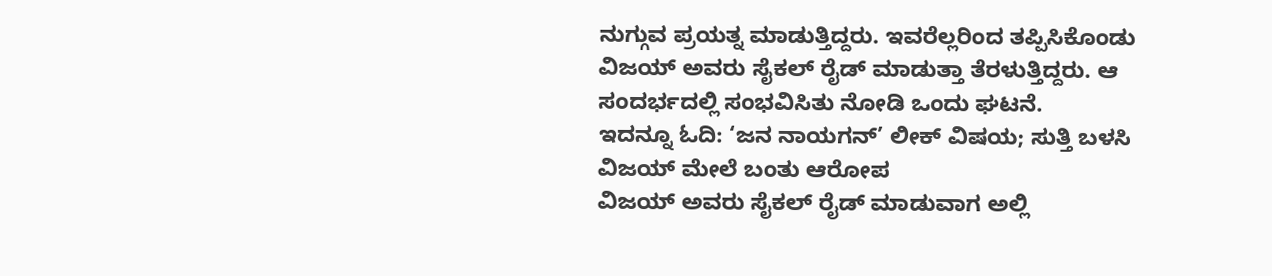ನುಗ್ಗುವ ಪ್ರಯತ್ನ ಮಾಡುತ್ತಿದ್ದರು. ಇವರೆಲ್ಲರಿಂದ ತಪ್ಪಿಸಿಕೊಂಡು ವಿಜಯ್ ಅವರು ಸೈಕಲ್ ರೈಡ್ ಮಾಡುತ್ತಾ ತೆರಳುತ್ತಿದ್ದರು. ಆ ಸಂದರ್ಭದಲ್ಲಿ ಸಂಭವಿಸಿತು ನೋಡಿ ಒಂದು ಘಟನೆ.
ಇದನ್ನೂ ಓದಿ: ‘ಜನ ನಾಯಗನ್’ ಲೀಕ್ ವಿಷಯ; ಸುತ್ತಿ ಬಳಸಿ ವಿಜಯ್ ಮೇಲೆ ಬಂತು ಆರೋಪ
ವಿಜಯ್ ಅವರು ಸೈಕಲ್ ರೈಡ್ ಮಾಡುವಾಗ ಅಲ್ಲಿ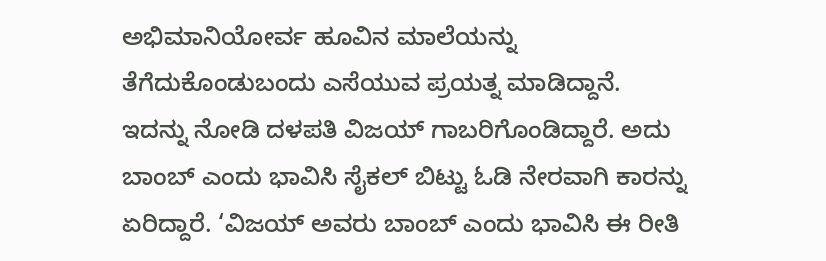ಅಭಿಮಾನಿಯೋರ್ವ ಹೂವಿನ ಮಾಲೆಯನ್ನು ತೆಗೆದುಕೊಂಡುಬಂದು ಎಸೆಯುವ ಪ್ರಯತ್ನ ಮಾಡಿದ್ದಾನೆ. ಇದನ್ನು ನೋಡಿ ದಳಪತಿ ವಿಜಯ್ ಗಾಬರಿಗೊಂಡಿದ್ದಾರೆ. ಅದು ಬಾಂಬ್ ಎಂದು ಭಾವಿಸಿ ಸೈಕಲ್ ಬಿಟ್ಟು ಓಡಿ ನೇರವಾಗಿ ಕಾರನ್ನು ಏರಿದ್ದಾರೆ. ‘ವಿಜಯ್ ಅವರು ಬಾಂಬ್ ಎಂದು ಭಾವಿಸಿ ಈ ರೀತಿ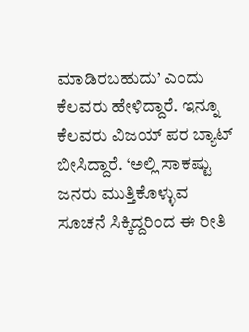ಮಾಡಿರಬಹುದು’ ಎಂದು ಕೆಲವರು ಹೇಳಿದ್ದಾರೆ. ಇನ್ನೂ ಕೆಲವರು ವಿಜಯ್ ಪರ ಬ್ಯಾಟ್ ಬೀಸಿದ್ದಾರೆ. ‘ಅಲ್ಲಿ ಸಾಕಷ್ಟು ಜನರು ಮುತ್ತಿಕೊಳ್ಳುವ ಸೂಚನೆ ಸಿಕ್ಕಿದ್ದರಿಂದ ಈ ರೀತಿ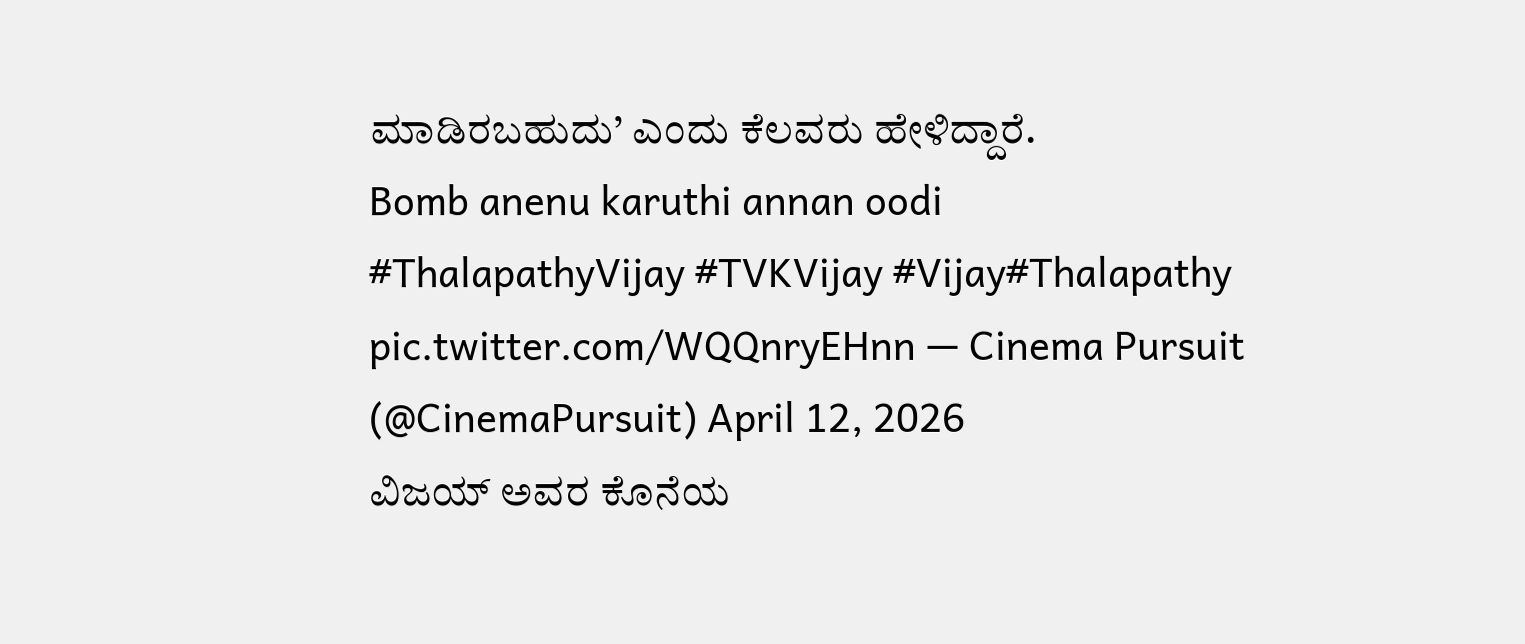ಮಾಡಿರಬಹುದು’ ಎಂದು ಕೆಲವರು ಹೇಳಿದ್ದಾರೆ.
Bomb anenu karuthi annan oodi
#ThalapathyVijay #TVKVijay #Vijay#Thalapathy pic.twitter.com/WQQnryEHnn — Cinema Pursuit (@CinemaPursuit) April 12, 2026
ವಿಜಯ್ ಅವರ ಕೊನೆಯ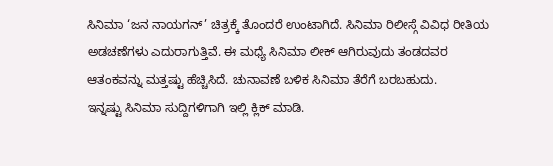ಸಿನಿಮಾ ‘ಜನ ನಾಯಗನ್’ ಚಿತ್ರಕ್ಕೆ ತೊಂದರೆ ಉಂಟಾಗಿದೆ. ಸಿನಿಮಾ ರಿಲೀಸ್ಗೆ ವಿವಿಧ ರೀತಿಯ ಅಡಚಣೆಗಳು ಎದುರಾಗುತ್ತಿವೆ. ಈ ಮಧ್ಯೆ ಸಿನಿಮಾ ಲೀಕ್ ಆಗಿರುವುದು ತಂಡದವರ ಆತಂಕವನ್ನು ಮತ್ತಷ್ಟು ಹೆಚ್ಚಿಸಿದೆ. ಚುನಾವಣೆ ಬಳಿಕ ಸಿನಿಮಾ ತೆರೆಗೆ ಬರಬಹುದು.
ಇನ್ನಷ್ಟು ಸಿನಿಮಾ ಸುದ್ದಿಗಳಿಗಾಗಿ ಇಲ್ಲಿ ಕ್ಲಿಕ್ ಮಾಡಿ.